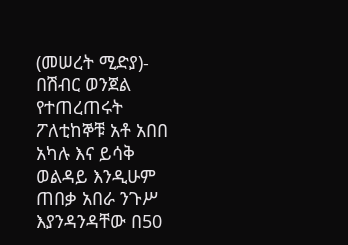(መሠረት ሚድያ)- በሽብር ወንጀል የተጠረጠሩት ፖለቲከኞቹ አቶ አበበ አካሉ እና ይሳቅ ወልዳይ እንዲሁም ጠበቃ አበራ ንጉሥ እያንዳንዳቸው በ50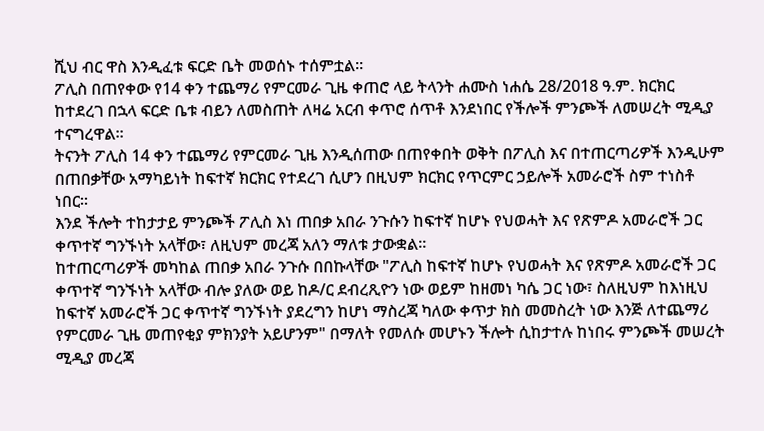ሺህ ብር ዋስ እንዲፈቱ ፍርድ ቤት መወሰኑ ተሰምቷል።
ፖሊስ በጠየቀው የ14 ቀን ተጨማሪ የምርመራ ጊዜ ቀጠሮ ላይ ትላንት ሐሙስ ነሐሴ 28/2018 ዓ.ም. ክርክር ከተደረገ በኋላ ፍርድ ቤቱ ብይን ለመስጠት ለዛሬ አርብ ቀጥሮ ሰጥቶ እንደነበር የችሎች ምንጮች ለመሠረት ሚዲያ ተናግረዋል።
ትናንት ፖሊስ 14 ቀን ተጨማሪ የምርመራ ጊዜ እንዲሰጠው በጠየቀበት ወቅት በፖሊስ እና በተጠርጣሪዎች እንዲሁም በጠበቃቸው አማካይነት ከፍተኛ ክርክር የተደረገ ሲሆን በዚህም ክርክር የጥርምር ኃይሎች አመራሮች ስም ተነስቶ ነበር፡፡
እንደ ችሎት ተከታታይ ምንጮች ፖሊስ እነ ጠበቃ አበራ ንጉሱን ከፍተኛ ከሆኑ የህወሓት እና የጽምዶ አመራሮች ጋር ቀጥተኛ ግንኙነት አላቸው፣ ለዚህም መረጃ አለን ማለቱ ታውቋል።
ከተጠርጣሪዎች መካከል ጠበቃ አበራ ንጉሱ በበኩላቸው "ፖሊስ ከፍተኛ ከሆኑ የህወሓት እና የጽምዶ አመራሮች ጋር ቀጥተኛ ግንኙነት አላቸው ብሎ ያለው ወይ ከዶ/ር ደብረጺዮን ነው ወይም ከዘመነ ካሴ ጋር ነው፣ ስለዚህም ከእነዚህ ከፍተኛ አመራሮች ጋር ቀጥተኛ ግንኙነት ያደረግን ከሆነ ማስረጃ ካለው ቀጥታ ክስ መመስረት ነው እንጅ ለተጨማሪ የምርመራ ጊዜ መጠየቂያ ምክንያት አይሆንም" በማለት የመለሱ መሆኑን ችሎት ሲከታተሉ ከነበሩ ምንጮች መሠረት ሚዲያ መረጃ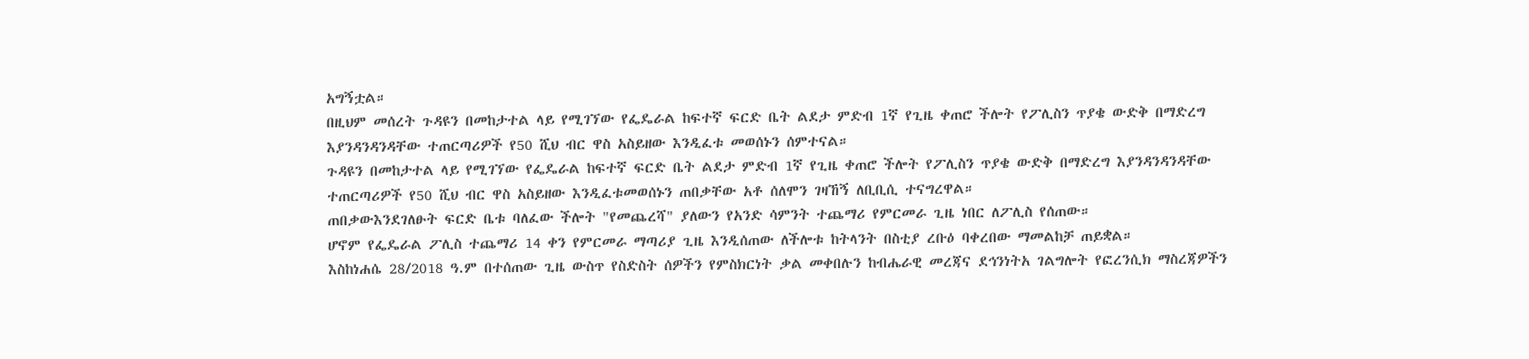አግኝቷል።
በዚህም መሰረት ጉዳዩን በመከታተል ላይ የሚገኘው የፌዴራል ከፍተኛ ፍርድ ቤት ልደታ ምድብ 1ኛ የጊዜ ቀጠሮ ችሎት የፖሊስን ጥያቄ ውድቅ በማድረግ እያንዳንዳንዳቸው ተጠርጣሪዎች የ50 ሺህ ብር ዋስ አስይዘው እንዲፈቱ መወሰኑን ሰምተናል።
ጉዳዩን በመከታተል ላይ የሚገኘው የፌዴራል ከፍተኛ ፍርድ ቤት ልደታ ምድብ 1ኛ የጊዜ ቀጠሮ ችሎት የፖሊስን ጥያቄ ውድቅ በማድረግ እያንዳንዳንዳቸው ተጠርጣሪዎች የ50 ሺህ ብር ዋስ አስይዘው እንዲፈቱመወሰኑን ጠበቃቸው አቶ ሰለሞን ገዛኸኝ ለቢቢሲ ተናግረዋል።
ጠበቃውእንደገለፁት ፍርድ ቤቱ ባለፈው ችሎት "የመጨረሻ" ያለውን የአንድ ሳምንት ተጨማሪ የምርመራ ጊዜ ነበር ለፖሊስ የሰጠው።
ሆኖም የፌዴራል ፖሊስ ተጨማሪ 14 ቀን የምርመራ ማጣሪያ ጊዜ እንዲሰጠው ለችሎቱ ከትላንት በስቲያ ረቡዕ ባቀረበው ማመልከቻ ጠይቋል።
እስከነሐሴ 28/2018 ዓ.ም በተሰጠው ጊዜ ውስጥ የስድስት ሰዎችን የምስክርነት ቃል መቀበሉን ከብሔራዊ መረጃና ደኅንነትአ ገልግሎት የፎረንሲክ ማስረጃዎችን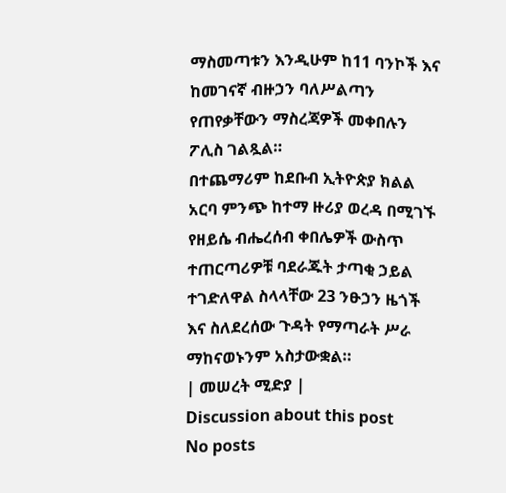ማስመጣቱን እንዲሁም ከ11 ባንኮች እና ከመገናኛ ብዙኃን ባለሥልጣን የጠየቃቸውን ማስረጃዎች መቀበሉን ፖሊስ ገልጿል።
በተጨማሪም ከደቡብ ኢትዮጵያ ክልል አርባ ምንጭ ከተማ ዙሪያ ወረዳ በሚገኙ የዘይሴ ብሔረሰብ ቀበሌዎች ውስጥ ተጠርጣሪዎቹ ባደራጁት ታጣቂ ኃይል ተገድለዋል ስላላቸው 23 ንፁኃን ዜጎች እና ስለደረሰው ጉዳት የማጣራት ሥራ ማከናወኑንም አስታውቋል።
| መሠረት ሚድያ |
Discussion about this post
No posts